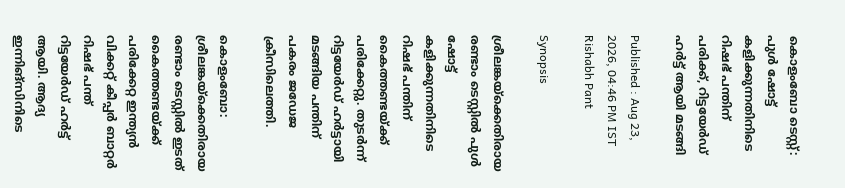കൊളംബോ ടെസ്റ്റ്: പുള്‍ ഷോട്ട് കളിക്കുന്നതിനിടെ റിഷഭ് പന്തിന് പരിക്ക്, റിട്ടയേര്‍ഡ് ഹര്‍ട്ട് ആയി മടങ്ങി

Published : Aug 23, 2026, 04:46 PM IST
Rishabh Pant

Synopsis

ശ്രീലങ്കയ്ക്കെതിരായ രണ്ടാം ടെസ്റ്റിൽ പുൾ ഷോട്ട് കളിക്കുന്നതിനിടെ റിഷഭ് പന്തിന് കൈത്തണ്ടയ്ക്ക് പരിക്കേറ്റു. തുടർന്ന് റിട്ടയേർഡ് ഹർട്ടായി മടങ്ങിയ പന്തിന് പകരം ജഡേജ ക്രീസിലെത്തി.

കൊളംബോ: ശ്രീലങ്കയ്ക്കെതിരായ രണ്ടാം ടെസ്റ്റില്‍ ഇടത് കൈത്തണ്ടയ്ക്ക് പരിക്കേറ്റ ഇന്ത്യന്‍ വിക്കറ്റ് കീപ്പര്‍ ബാറ്റര്‍ റിഷഭ് പന്ത് റിട്ടയേര്‍ഡ് ഹര്‍ട്ട് ആയി. ആദ്യ ഇന്നിങ്സിനിടെ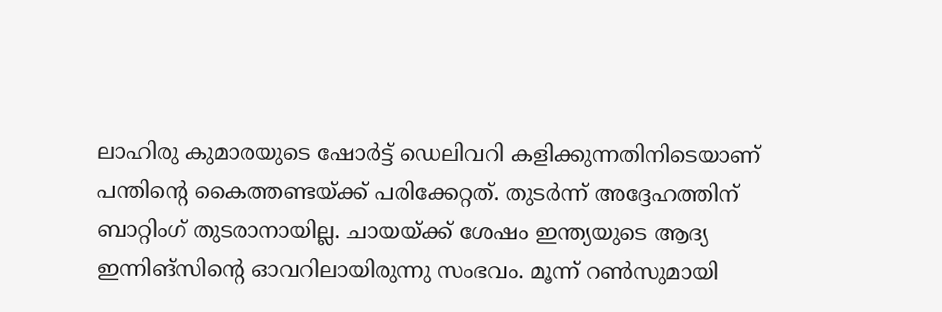ലാഹിരു കുമാരയുടെ ഷോര്‍ട്ട് ഡെലിവറി കളിക്കുന്നതിനിടെയാണ് പന്തിന്റെ കൈത്തണ്ടയ്ക്ക് പരിക്കേറ്റത്. തുടര്‍ന്ന് അദ്ദേഹത്തിന് ബാറ്റിംഗ് തുടരാനായില്ല. ചായയ്ക്ക് ശേഷം ഇന്ത്യയുടെ ആദ്യ ഇന്നിങ്സിന്റെ ഓവറിലായിരുന്നു സംഭവം. മൂന്ന് റണ്‍സുമായി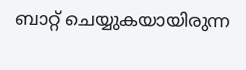ബാറ്റ് ചെയ്യുകയായിരുന്ന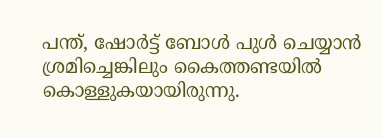പന്ത്, ഷോര്‍ട്ട് ബോള്‍ പുള്‍ ചെയ്യാന്‍ ശ്രമിച്ചെങ്കിലും കൈത്തണ്ടയില്‍ കൊള്ളുകയായിരുന്നു.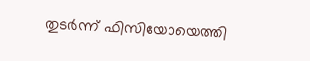തുടര്‍ന്ന് ഫിസിയോയെത്തി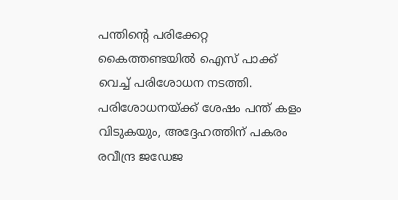പന്തിന്റെ പരിക്കേറ്റ കൈത്തണ്ടയില്‍ ഐസ് പാക്ക് വെച്ച് പരിശോധന നടത്തി. പരിശോധനയ്ക്ക് ശേഷം പന്ത് കളം വിടുകയും, അദ്ദേഹത്തിന് പകരം രവീന്ദ്ര ജഡേജ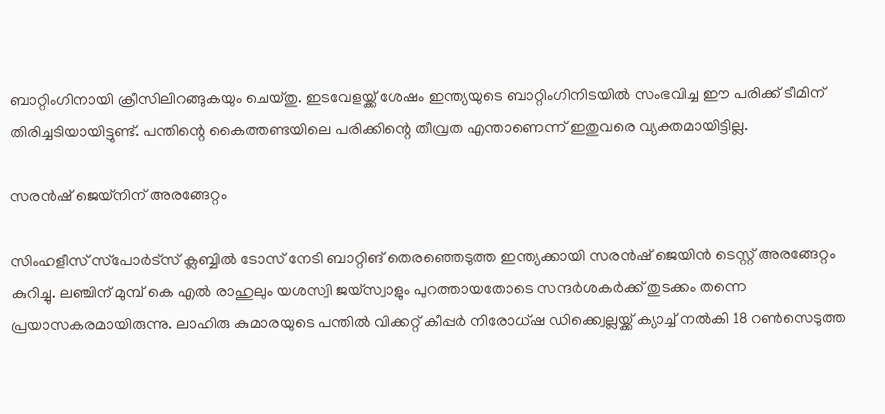ബാറ്റിംഗിനായി ക്രീസിലിറങ്ങുകയും ചെയ്തു. ഇടവേളയ്ക്ക് ശേഷം ഇന്ത്യയുടെ ബാറ്റിംഗിനിടയില്‍ സംഭവിച്ച ഈ പരിക്ക് ടീമിന് തിരിച്ചടിയായിട്ടുണ്ട്. പന്തിന്റെ കൈത്തണ്ടയിലെ പരിക്കിന്റെ തീവ്രത എന്താണെന്ന് ഇതുവരെ വ്യക്തമായിട്ടില്ല.

സരന്‍ഷ് ജെയ്‌നിന് അരങ്ങേറ്റം

സിംഹളീസ് സ്‌പോര്‍ട്‌സ് ക്ലബ്ബില്‍ ടോസ് നേടി ബാറ്റിങ് തെരഞ്ഞെടുത്ത ഇന്ത്യക്കായി സരന്‍ഷ് ജെയിന്‍ ടെസ്റ്റ് അരങ്ങേറ്റം കുറിച്ചു. ലഞ്ചിന് മുമ്പ് കെ എല്‍ രാഹുലും യശസ്വി ജയ്‌സ്വാളും പുറത്തായതോടെ സന്ദര്‍ശകര്‍ക്ക് തുടക്കം തന്നെ പ്രയാസകരമായിരുന്നു. ലാഹിരു കുമാരയുടെ പന്തില്‍ വിക്കറ്റ് കീപ്പര്‍ നിരോധ്ഷ ഡിക്ക്വെല്ലയ്ക്ക് ക്യാച്ച് നല്‍കി 18 റണ്‍സെടുത്ത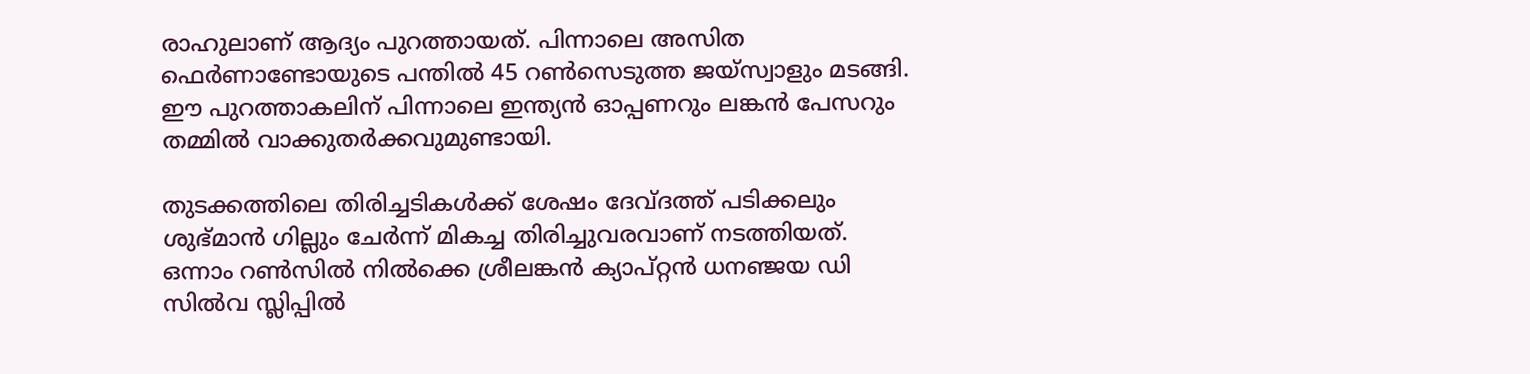രാഹുലാണ് ആദ്യം പുറത്തായത്. പിന്നാലെ അസിത ഫെര്‍ണാണ്ടോയുടെ പന്തില്‍ 45 റണ്‍സെടുത്ത ജയ്‌സ്വാളും മടങ്ങി. ഈ പുറത്താകലിന് പിന്നാലെ ഇന്ത്യന്‍ ഓപ്പണറും ലങ്കന്‍ പേസറും തമ്മില്‍ വാക്കുതര്‍ക്കവുമുണ്ടായി.

തുടക്കത്തിലെ തിരിച്ചടികള്‍ക്ക് ശേഷം ദേവ്ദത്ത് പടിക്കലും ശുഭ്മാന്‍ ഗില്ലും ചേര്‍ന്ന് മികച്ച തിരിച്ചുവരവാണ് നടത്തിയത്. ഒന്നാം റണ്‍സില്‍ നില്‍ക്കെ ശ്രീലങ്കന്‍ ക്യാപ്റ്റന്‍ ധനഞ്ജയ ഡി സില്‍വ സ്ലിപ്പില്‍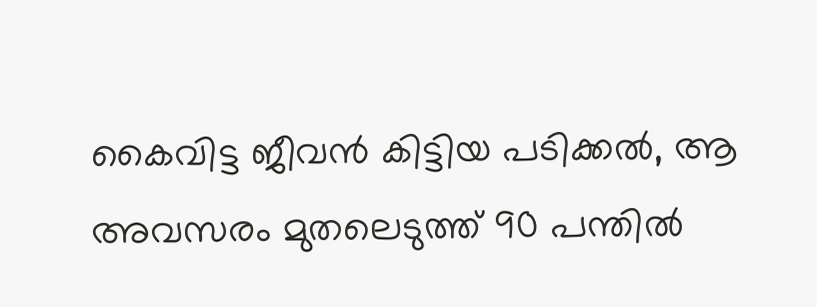കൈവിട്ട ജീവന്‍ കിട്ടിയ പടിക്കല്‍, ആ അവസരം മുതലെടുത്ത് 90 പന്തില്‍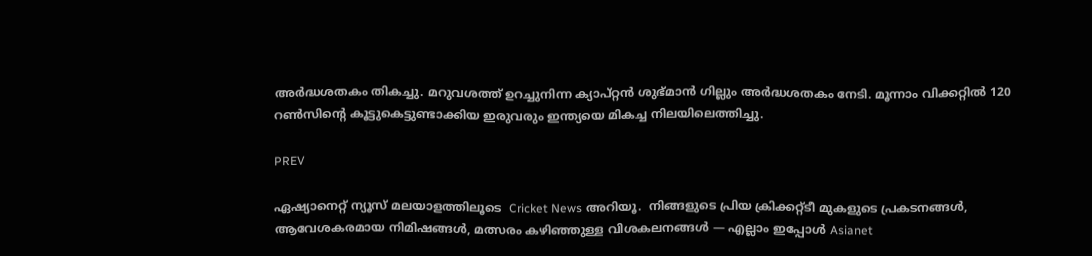അര്‍ദ്ധശതകം തികച്ചു. മറുവശത്ത് ഉറച്ചുനിന്ന ക്യാപ്റ്റന്‍ ശുഭ്മാന്‍ ഗില്ലും അര്‍ദ്ധശതകം നേടി. മൂന്നാം വിക്കറ്റില്‍ 120 റണ്‍സിന്റെ കൂട്ടുകെട്ടുണ്ടാക്കിയ ഇരുവരും ഇന്ത്യയെ മികച്ച നിലയിലെത്തിച്ചു.

PREV

ഏഷ്യാനെറ്റ് ന്യൂസ് മലയാളത്തിലൂടെ  Cricket News അറിയൂ.  നിങ്ങളുടെ പ്രിയ ക്രിക്കറ്റ്ടീ മുകളുടെ പ്രകടനങ്ങൾ, ആവേശകരമായ നിമിഷങ്ങൾ, മത്സരം കഴിഞ്ഞുള്ള വിശകലനങ്ങൾ — എല്ലാം ഇപ്പോൾ Asianet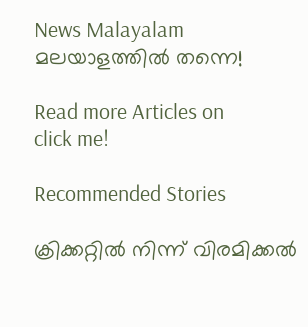News Malayalam മലയാളത്തിൽ തന്നെ!

Read more Articles on
click me!

Recommended Stories

ക്രിക്കറ്റില്‍ നിന്ന് വിരമിക്കല്‍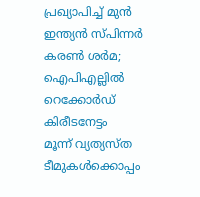പ്രഖ്യാപിച്ച് മുന്‍ ഇന്ത്യന്‍ സ്പിന്നര്‍ കരണ്‍ ശര്‍മ; ഐപിഎല്ലില്‍ റെക്കോര്‍ഡ് കിരീടനേട്ടം
മൂന്ന് വ്യത്യസ്ത ടീമുകൾക്കൊപ്പം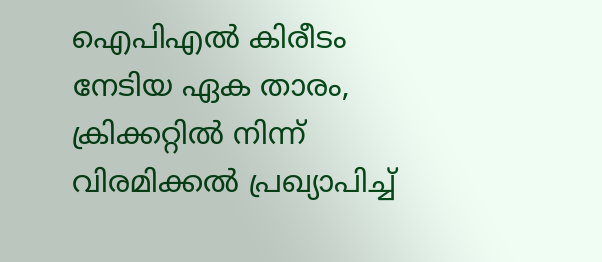ഐപിഎൽ കിരീടം നേടിയ ഏക താരം, ക്രിക്കറ്റില്‍ നിന്ന് വിരമിക്കൽ പ്രഖ്യാപിച്ച്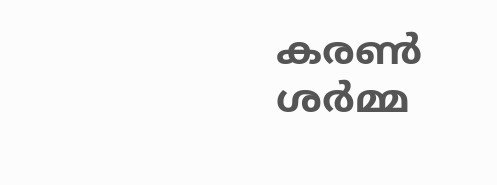കരൺ ശർമ്മ